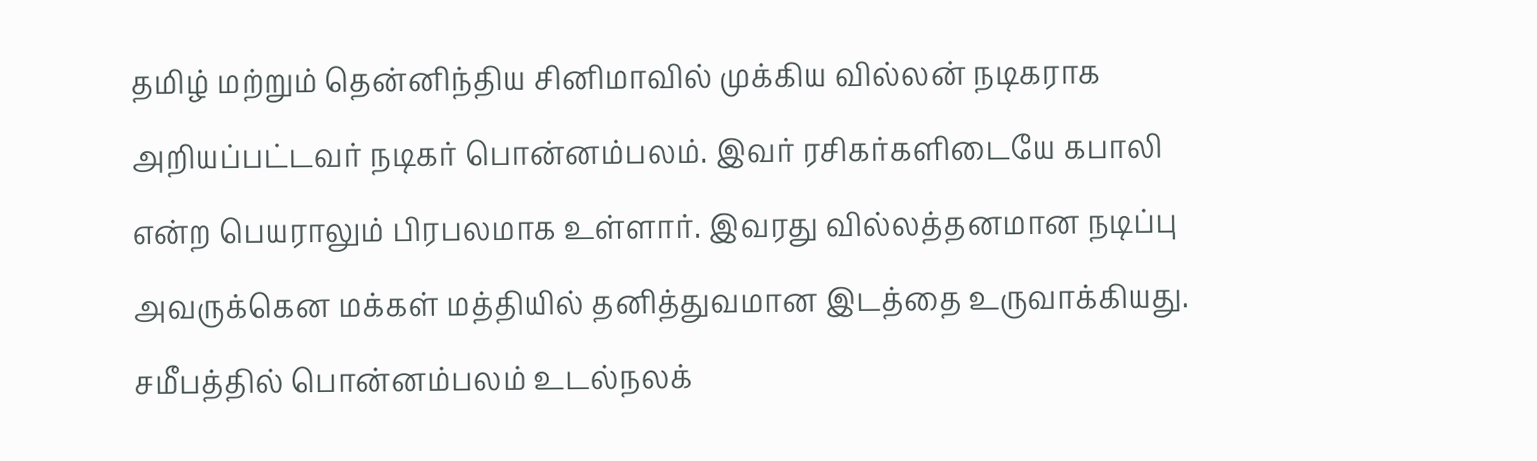தமிழ் மற்றும் தென்னிந்திய சினிமாவில் முக்கிய வில்லன் நடிகராக அறியப்பட்டவர் நடிகர் பொன்னம்பலம். இவர் ரசிகர்களிடையே கபாலி என்ற பெயராலும் பிரபலமாக உள்ளார். இவரது வில்லத்தனமான நடிப்பு அவருக்கென மக்கள் மத்தியில் தனித்துவமான இடத்தை உருவாக்கியது.
சமீபத்தில் பொன்னம்பலம் உடல்நலக்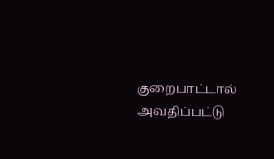குறைபாட்டால் அவதிப்பட்டு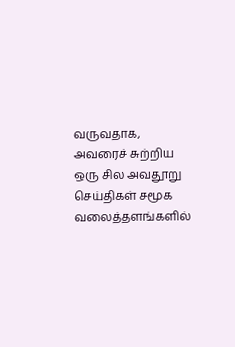வருவதாக, அவரைச் சுற்றிய ஒரு சில அவதூறு செய்திகள் சமூக வலைத்தளங்களில்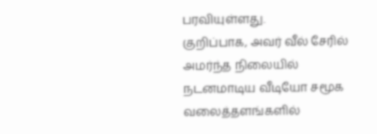பரவியுள்ளது.
குறிப்பாக, அவர் வீல் சேரில் அமர்ந்த நிலையில் நடனமாடிய வீடியோ சமூக வலைத்தளங்களில்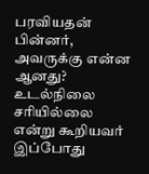பரவியதன் பின்னர், அவருக்கு என்ன ஆனது? உடல்நிலை சரியில்லை என்று கூறியவர் இப்போது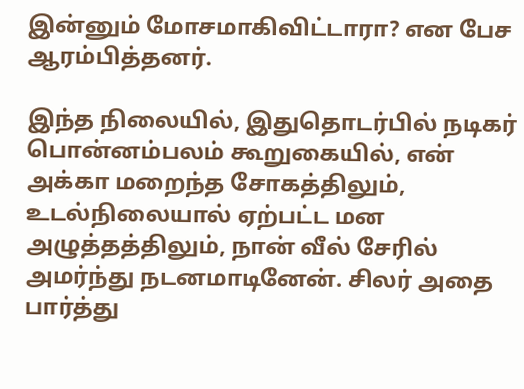இன்னும் மோசமாகிவிட்டாரா? என பேச ஆரம்பித்தனர்.

இந்த நிலையில், இதுதொடர்பில் நடிகர் பொன்னம்பலம் கூறுகையில், என் அக்கா மறைந்த சோகத்திலும், உடல்நிலையால் ஏற்பட்ட மன அழுத்தத்திலும், நான் வீல் சேரில் அமர்ந்து நடனமாடினேன். சிலர் அதை பார்த்து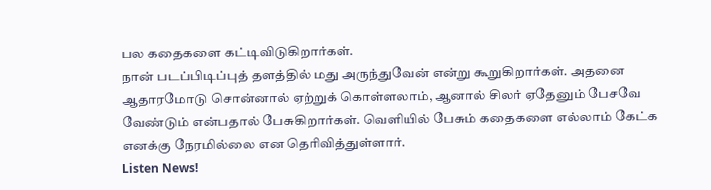பல கதைகளை கட்டிவிடுகிறார்கள்.
நான் படப்பிடிப்புத் தளத்தில் மது அருந்துவேன் என்று கூறுகிறார்கள். அதனை ஆதாரமோடு சொன்னால் ஏற்றுக் கொள்ளலாம், ஆனால் சிலர் ஏதேனும் பேசவே வேண்டும் என்பதால் பேசுகிறார்கள். வெளியில் பேசும் கதைகளை எல்லாம் கேட்க எனக்கு நேரமில்லை என தெரிவித்துள்ளார்.
Listen News!